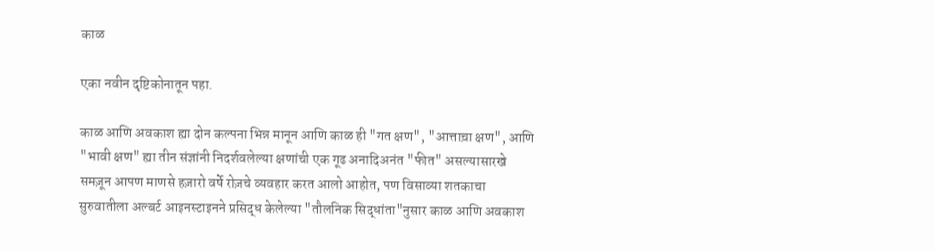काळ

एका नवीन दृष्टिकोनातून पहा.

काळ आणि अवकाश ह्या दोन कल्पना भिन्न मानून आणि काळ ही "गत क्षण", "आत्ताच़ा क्षण", आणि "भावी क्षण" ह्या तीन संज्ञांनी निदर्शवलेल्या क्षणांची एक गूढ अनादिअनंत "फीत" असल्यासारखे समज़ून आपण माणसे हज़ारो वर्षे रोज़चे व्यवहार करत आलो आहोत, पण विसाव्या शतकाचा सुरुवातीला अल्बर्ट आइनस्टाइनने प्रसिद्ध केलेल्या "तौलनिक सिद्धांता"नुसार काळ आणि अवकाश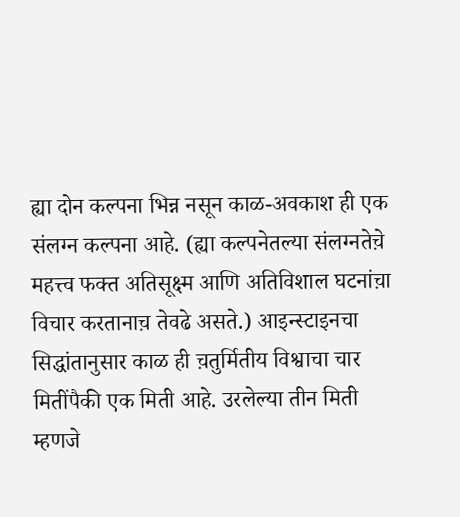ह्या दोन कल्पना भिन्न नसून काळ-अवकाश ही एक संलग्न कल्पना आहे. (ह्या कल्पनेतल्या संलग्नतेच़े महत्त्व फक्त अतिसूक्ष्म आणि अतिविशाल घटनांच़ा विचार करतानाच़ तेवढे असते.) आइन्स्टाइनचा सिद्धांतानुसार काळ ही च़तुर्मितीय विश्वाचा चार मितींपैकी एक मिती आहे. उरलेल्या तीन मिती म्हणजे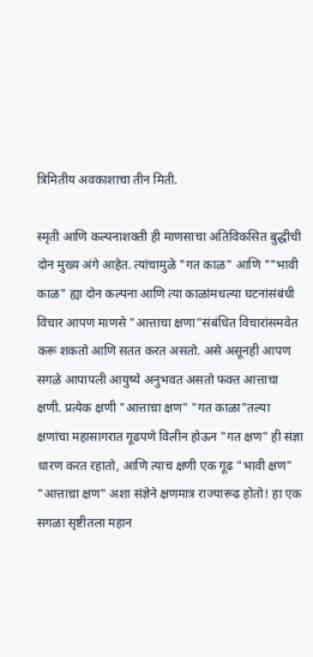त्रिमितीय अवकाशाचा तीन मिती.

स्मृती आणि कल्पनाशक्ती ही माणसाचा अतिविकसित बुद्धीची दोन मुख्य अंगे आहेत. त्यांचामुळे "गत काळ" आणि ""भावी काळ" ह्या दोन कल्पना आणि त्या काळांमधल्या घटनांसंबंधी विचार आपण माणसे "आत्ताचा क्षणा"संबंधित विचारांसमवेत करू शकतो आणि सतत करत असतो. असे असूनही आपण सगळे आपापली आयुष्ये अनुभवत असतो फक्त आत्ताचा क्षणी. प्रत्येक क्षणी "आत्ताच़ा क्षण" "गत काळा"तल्या क्षणांचा महासागरात गूढपणे विलीन होऊन "गत क्षण" ही संज्ञा धारण करत रहातो, आणि त्याच क्षणी एक गूढ "भावी क्षण" "आत्ताच़ा क्षण" अशा संज्ञेने क्षणमात्र राज्यारूढ होतो! हा एक सगळा सृष्टीतला महान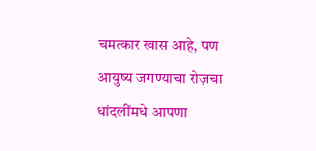चमत्कार खास आहे, पण आयुष्य जगण्याचा रोज़चा धांदलींमधे आपणा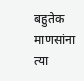बहुतेक माणसांना त्या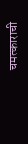चमत्काराची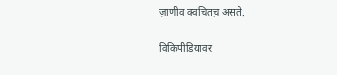ज़ाणीव क्वचितच़ असते.

विकिपीडियावर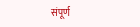संपूर्ण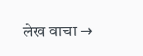लेख वाचा →